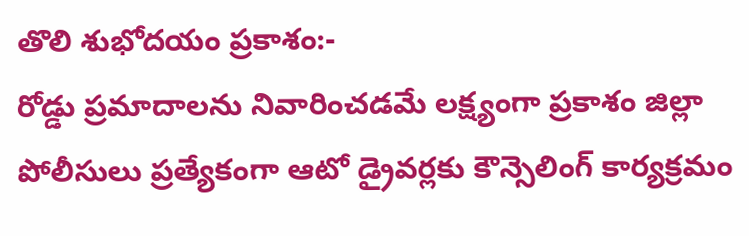తొలి శుభోదయం ప్రకాశం:-
రోడ్డు ప్రమాదాలను నివారించడమే లక్ష్యంగా ప్రకాశం జిల్లా పోలీసులు ప్రత్యేకంగా ఆటో డ్రైవర్లకు కౌన్సెలింగ్ కార్యక్రమం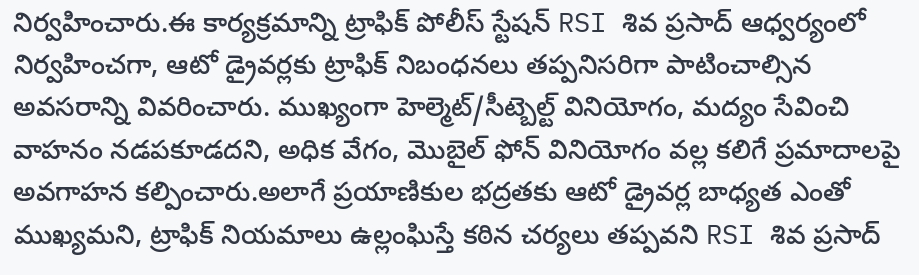నిర్వహించారు.ఈ కార్యక్రమాన్ని ట్రాఫిక్ పోలీస్ స్టేషన్ RSI శివ ప్రసాద్ ఆధ్వర్యంలో నిర్వహించగా, ఆటో డ్రైవర్లకు ట్రాఫిక్ నిబంధనలు తప్పనిసరిగా పాటించాల్సిన అవసరాన్ని వివరించారు. ముఖ్యంగా హెల్మెట్/సీట్బెల్ట్ వినియోగం, మద్యం సేవించి వాహనం నడపకూడదని, అధిక వేగం, మొబైల్ ఫోన్ వినియోగం వల్ల కలిగే ప్రమాదాలపై అవగాహన కల్పించారు.అలాగే ప్రయాణికుల భద్రతకు ఆటో డ్రైవర్ల బాధ్యత ఎంతో ముఖ్యమని, ట్రాఫిక్ నియమాలు ఉల్లంఘిస్తే కఠిన చర్యలు తప్పవని RSI శివ ప్రసాద్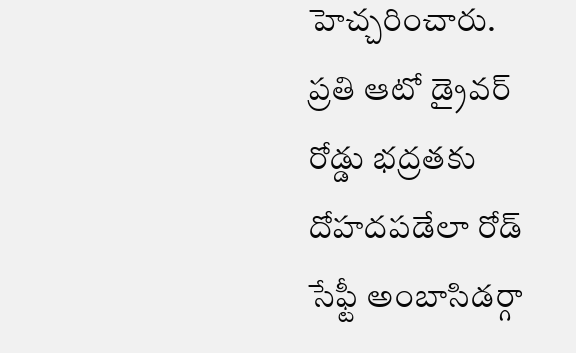హెచ్చరించారు. ప్రతి ఆటో డ్రైవర్ రోడ్డు భద్రతకు దోహదపడేలా రోడ్ సేఫ్టీ అంబాసిడర్గా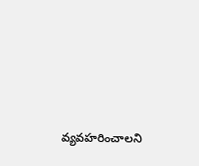వ్యవహరించాలని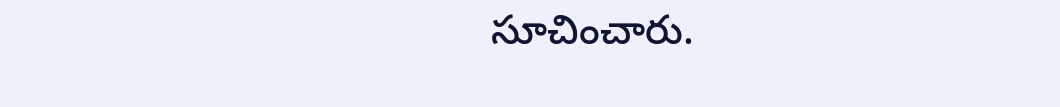సూచించారు.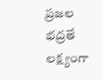ప్రజల భద్రతే లక్ష్యంగా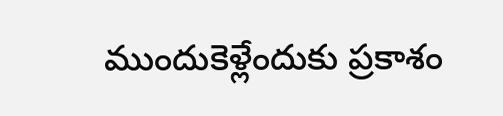ముందుకెళ్లేందుకు ప్రకాశం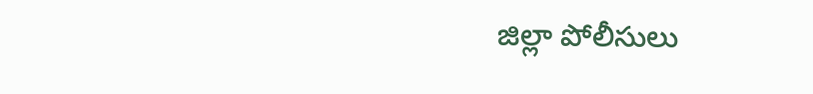జిల్లా పోలీసులు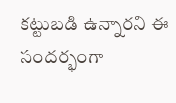కట్టుబడి ఉన్నారని ఈ సందర్భంగా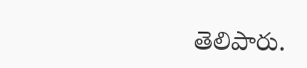తెలిపారు.